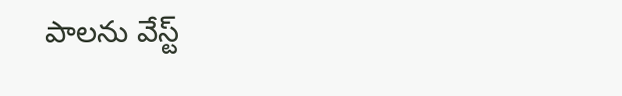పాలను వేస్ట్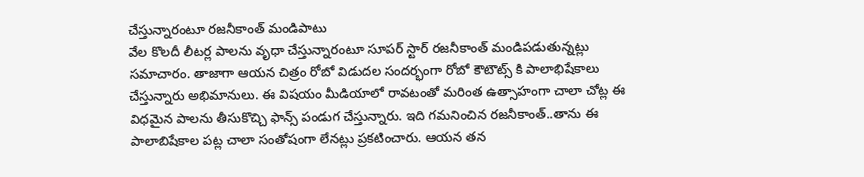చేస్తున్నారంటూ రజనీకాంత్ మండిపాటు
వేల కొలదీ లీటర్ల పాలను వృధా చేస్తున్నారంటూ సూపర్ స్టార్ రజనీకాంత్ మండిపడుతున్నట్లు సమాచారం. తాజాగా ఆయన చిత్రం రోబో విడుదల సందర్భంగా రోబో కౌటౌట్స్ కి పాలాభిషేకాలు చేస్తున్నారు అభిమానులు. ఈ విషయం మీడియాలో రావటంతో మరింత ఉత్సాహంగా చాలా చోట్ల ఈ విధమైన పాలను తీసుకొచ్చి ఫాన్స్ పండుగ చేస్తున్నారు. ఇది గమనించిన రజనీకాంత్..తాను ఈ పాలాబిషేకాల పట్ల చాలా సంతోషంగా లేనట్లు ప్రకటించారు. ఆయన తన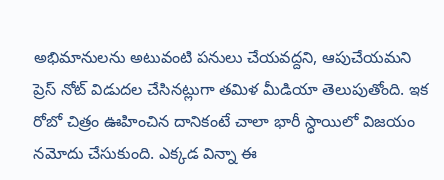అభిమానులను అటువంటి పనులు చేయవద్దని, ఆపుచేయమని ప్రెస్ నోట్ విడుదల చేసినట్లుగా తమిళ మీడియా తెలుపుతోంది. ఇక రోబో చిత్రం ఊహించిన దానికంటే చాలా భారీ స్ధాయిలో విజయం నమోదు చేసుకుంది. ఎక్కడ విన్నా ఈ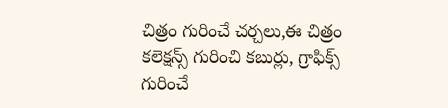చిత్రం గురించే చర్చలు,ఈ చిత్రం కలెక్షన్స్ గురించి కబుర్లు, గ్రాఫిక్స్ గురించే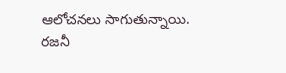ఆలోచనలు సాగుతున్నాయి. రజనీ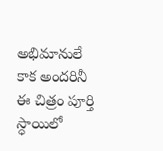అభిమానులే కాక అందరినీ ఈ చిత్రం పూర్తి స్ధాయిలో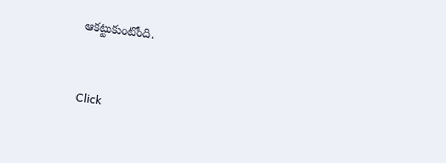ఆకట్టుకుంటోంది.


Click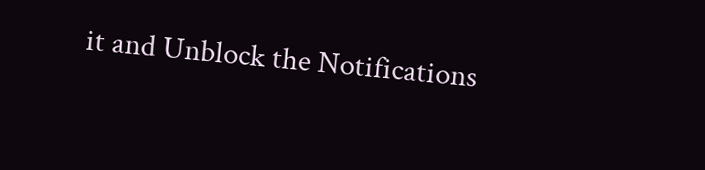it and Unblock the Notifications